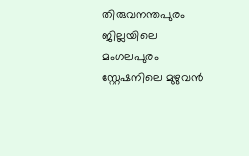തിരുവനന്തപുരം ജില്ലയിലെ മംഗലപുരം സ്റ്റേഷനിലെ മുഴുവൻ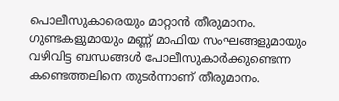പൊലീസുകാരെയും മാറ്റാൻ തീരുമാനം. ഗുണ്ടകളുമായും മണ്ണ് മാഫിയ സംഘങ്ങളുമായും വഴിവിട്ട ബന്ധങ്ങൾ പോലീസുകാർക്കുണ്ടെന്ന കണ്ടെത്തലിനെ തുടർന്നാണ് തീരുമാനം.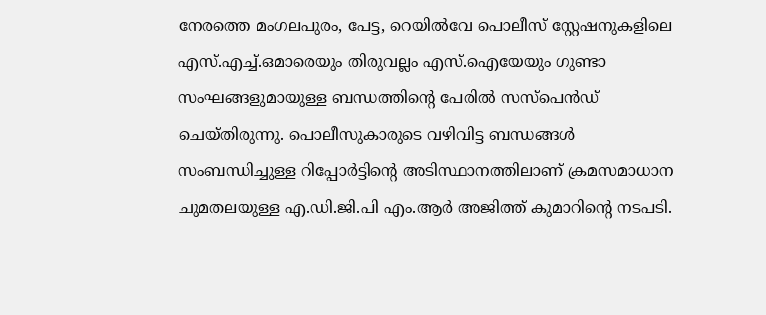നേരത്തെ മംഗലപുരം, പേട്ട, റെയിൽവേ പൊലീസ് സ്റ്റേഷനുകളിലെ എസ്.എച്ച്.ഒമാരെയും തിരുവല്ലം എസ്.ഐയേയും ഗുണ്ടാ സംഘങ്ങളുമായുള്ള ബന്ധത്തിൻ്റെ പേരിൽ സസ്പെൻഡ് ചെയ്തിരുന്നു. പൊലീസുകാരുടെ വഴിവിട്ട ബന്ധങ്ങൾ സംബന്ധിച്ചുള്ള റിപ്പോർട്ടിൻ്റെ അടിസ്ഥാനത്തിലാണ് ക്രമസമാധാന ചുമതലയുള്ള എ.ഡി.ജി.പി എം.ആർ അജിത്ത് കുമാറിൻ്റെ നടപടി.